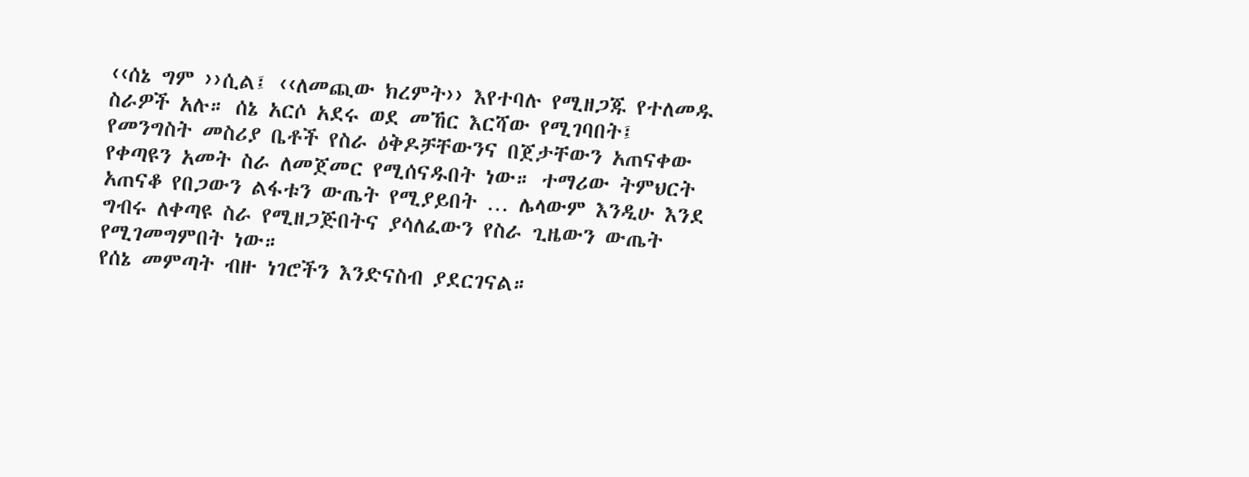‹‹ሰኔ ግም ››ሲል፤ ‹‹ለመጪው ክረምት›› እየተባሉ የሚዘጋጁ የተለመዱ ስራዎች አሉ። ሰኔ አርሶ አደሩ ወደ መኸር እርሻው የሚገባበት፤ የመንግስት መስሪያ ቤቶች የስራ ዕቅዶቻቸውንና በጀታቸውን አጠናቀው የቀጣዩን አመት ስራ ለመጀመር የሚሰናዱበት ነው። ተማሪው ትምህርት አጠናቆ የበጋውን ልፋቱን ውጤት የሚያይበት … ሌላውም እንዲሁ እንደ ግብሩ ለቀጣዩ ስራ የሚዘጋጅበትና ያሳለፈውን የስራ ጊዜውን ውጤት የሚገመግምበት ነው።
የሰኔ መምጣት ብዙ ነገሮችን እንድናስብ ያደርገናል።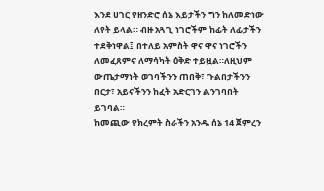እንደ ሀገር የዘንድሮ ሰኔ እይታችን ግን ከለመድነው ለየት ይላል። ብዙ አጓጊ ነገሮችም ከፊት ለፊታችን ተደቅነዋል፤ በተለይ አምስት ዋና ዋና ነገሮችን ለመፈጸምና ለማሳካት ዕቅድ ተይዟል።ለዚህም ውጤታማነት ወገባችንን ጠበቅ፣ ጉልበታችንን በርታ፣ አይናችንን ከፈት አድርገን ልንገባበት ይገባል።
ከመጪው የክረምት ስራችን አንዱ ሰኔ 14 ጀምረን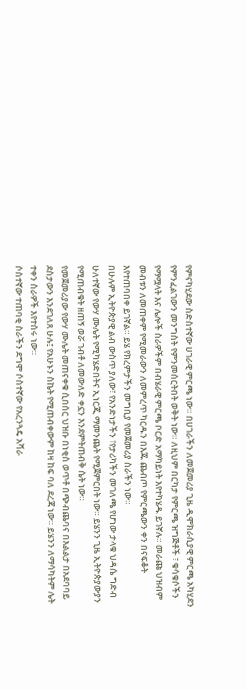የምናካሂደው ስድስተኛው ሀገራዊ ምርጫ ነው። በሀገራችን ለመጀመሪያ ጊዜ ዲሞክራሲያዊ ምርጫ አካሂደን የምንፈልገውን መንግስት የምንመሰርትበት ወቅት ነው። ለዚህም በርካታ የምርጫ ዝግጅቶች ፣ ቁሳቁሶችን የማሟላት እና ሌሎች ስራዎችም በብሄራዊ ምርጫ ቦርድ አማካይነት እየተካሄዱ ይገኛሉ። መራጩ ህዝብም መብቱን ለመጠቀም የሚመራውን ለመምረጥ ካርዱን በእጁ ጨብጦ የምርጫውን ቀን በናፍቆት እየተጠባበቀ ይገኛል። ይሄ የክረምታችን መግቢያ የመጀመሪያ ስራችን ነው።
በሁሉም ኢትዮጵያዊ ልብ ውስጥ ያለው፣ የአንድነታችን ፣የታሪካችን መገለጫ የሆነው ታላቁ ህዳሴ ግድብ ሁለተኛው የውሃ ሙሌት የሚካሄድበትና ኢነርጂ ማመንጨት የሚጀምርበት ነው። ይሄንን ጊዜ ኢትዮጵያውያን የሚጠብቁት ዘጠኝ ወሯ ገብቶ ለመውለድ ቀኗን እንደምትጠብቅ ሴት ነው።
የመጀመሪያው የውሃ ሙሌት መጠናቀቁ ሲበሰር ህዝቡ በነቂስ ወጥቶ በጭብጨባና በእልልታ በአደባባይ ደስታውን እንደገለጸ ሁሉ፤ የአሁኑን ስኬት የሚጠብቀውም ከዛ ከፍ ባለ ደረጃ ነው። ይሄንን ለማሳካትም ሌት ተቀን ስራዎች እየተሰሩ ነው።
ሶስተኛው ተጠባቂ ስራችን ደግሞ ሶስተኛው የአረንጓዴ አሻራ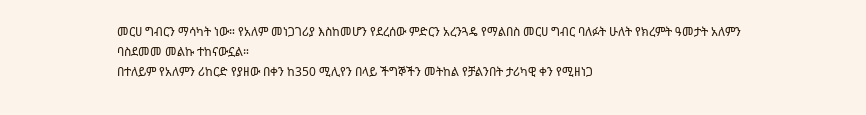መርሀ ግብርን ማሳካት ነው። የአለም መነጋገሪያ እስከመሆን የደረሰው ምድርን አረንጓዴ የማልበስ መርሀ ግብር ባለፉት ሁለት የክረምት ዓመታት አለምን ባስደመመ መልኩ ተከናውኗል።
በተለይም የአለምን ሪከርድ የያዘው በቀን ከ350 ሚሊየን በላይ ችግኞችን መትከል የቻልንበት ታሪካዊ ቀን የሚዘነጋ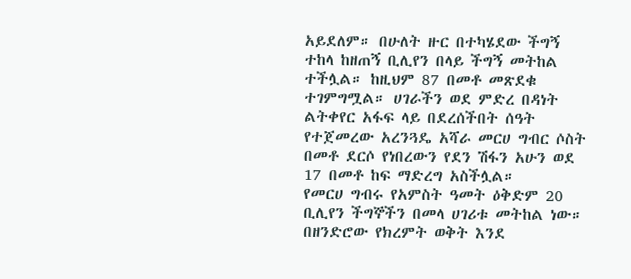አይደለም። በሁለት ዙር በተካሄደው ችግኝ ተከላ ከዘጠኝ ቢሊየን በላይ ችግኝ መትከል ተችሏል። ከዚህም 87 በመቶ መጽደቁ ተገምግሟል። ሀገራችን ወደ ምድረ በዳነት ልትቀየር አፋፍ ላይ በደረሰችበት ሰዓት የተጀመረው አረንጓዴ አሻራ መርሀ ግብር ሶስት በመቶ ደርሶ የነበረውን የደን ሽፋን አሁን ወደ 17 በመቶ ከፍ ማድረግ አስችሏል።
የመርሀ ግብሩ የአምስት ዓመት ዕቅድም 20 ቢሊየን ችግኞችን በመላ ሀገሪቱ መትከል ነው። በዘንድሮው የክረምት ወቅት እንደ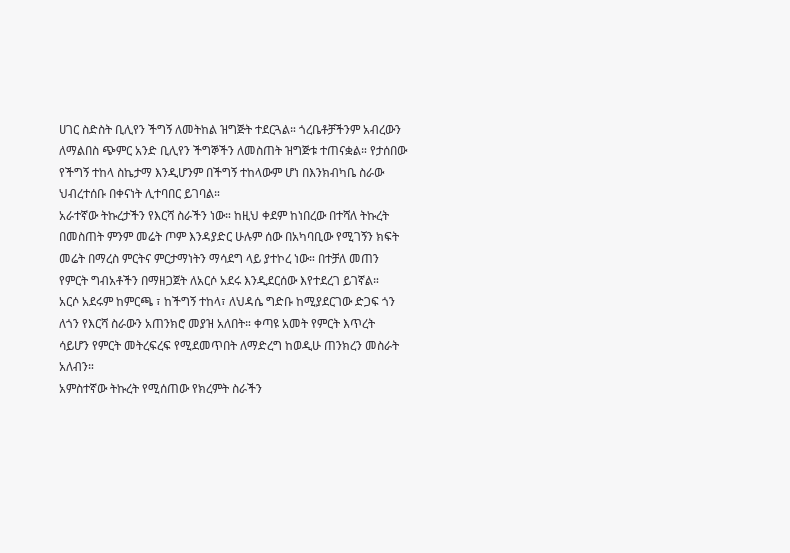ሀገር ስድስት ቢሊየን ችግኝ ለመትከል ዝግጅት ተደርጓል። ጎረቤቶቻችንም አብረውን ለማልበስ ጭምር አንድ ቢሊየን ችግኞችን ለመስጠት ዝግጅቱ ተጠናቋል። የታሰበው የችግኝ ተከላ ስኬታማ እንዲሆንም በችግኝ ተከላውም ሆነ በእንክብካቤ ስራው ህብረተሰቡ በቀናነት ሊተባበር ይገባል።
አራተኛው ትኩረታችን የእርሻ ስራችን ነው። ከዚህ ቀደም ከነበረው በተሻለ ትኩረት በመስጠት ምንም መሬት ጦም እንዳያድር ሁሉም ሰው በአካባቢው የሚገኝን ክፍት መሬት በማረስ ምርትና ምርታማነትን ማሳደግ ላይ ያተኮረ ነው። በተቻለ መጠን የምርት ግብአቶችን በማዘጋጀት ለአርሶ አደሩ እንዲደርሰው እየተደረገ ይገኛል።
አርሶ አደሩም ከምርጫ ፣ ከችግኝ ተከላ፣ ለህዳሴ ግድቡ ከሚያደርገው ድጋፍ ጎን ለጎን የእርሻ ስራውን አጠንክሮ መያዝ አለበት። ቀጣዩ አመት የምርት እጥረት ሳይሆን የምርት መትረፍረፍ የሚደመጥበት ለማድረግ ከወዲሁ ጠንክረን መስራት አለብን።
አምስተኛው ትኩረት የሚሰጠው የክረምት ስራችን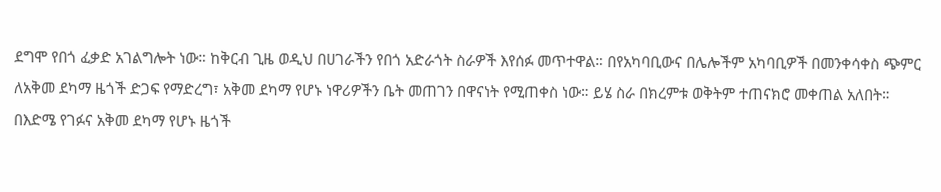ደግሞ የበጎ ፈቃድ አገልግሎት ነው። ከቅርብ ጊዜ ወዲህ በሀገራችን የበጎ አድራጎት ስራዎች እየሰፉ መጥተዋል። በየአካባቢውና በሌሎችም አካባቢዎች በመንቀሳቀስ ጭምር ለአቅመ ደካማ ዜጎች ድጋፍ የማድረግ፣ አቅመ ደካማ የሆኑ ነዋሪዎችን ቤት መጠገን በዋናነት የሚጠቀስ ነው። ይሄ ስራ በክረምቱ ወቅትም ተጠናክሮ መቀጠል አለበት።
በእድሜ የገፉና አቅመ ደካማ የሆኑ ዜጎች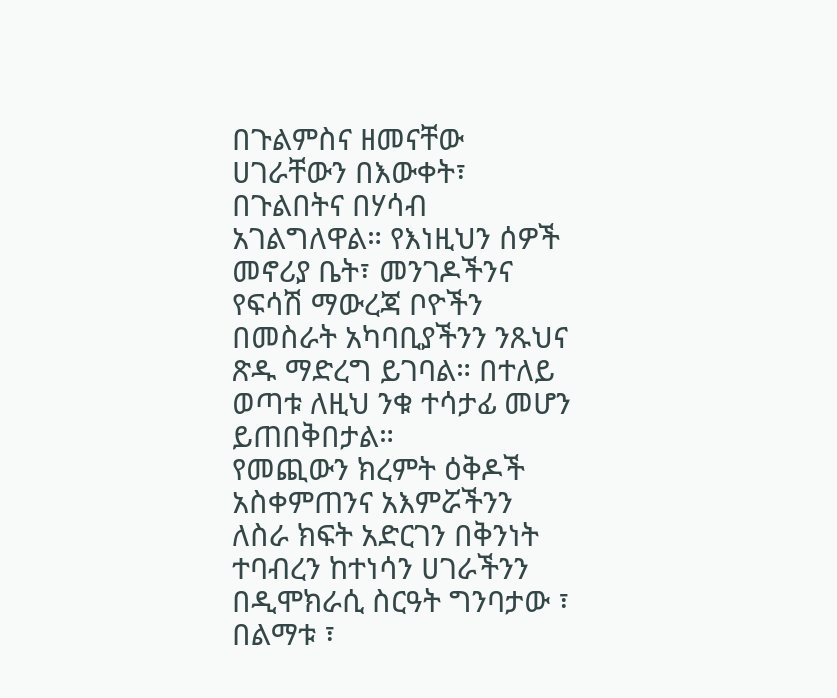በጉልምስና ዘመናቸው ሀገራቸውን በእውቀት፣ በጉልበትና በሃሳብ አገልግለዋል። የእነዚህን ሰዎች መኖሪያ ቤት፣ መንገዶችንና የፍሳሽ ማውረጃ ቦዮችን በመስራት አካባቢያችንን ንጹህና ጽዱ ማድረግ ይገባል። በተለይ ወጣቱ ለዚህ ንቁ ተሳታፊ መሆን ይጠበቅበታል።
የመጪውን ክረምት ዕቅዶች አስቀምጠንና አእምሯችንን ለስራ ክፍት አድርገን በቅንነት ተባብረን ከተነሳን ሀገራችንን በዲሞክራሲ ስርዓት ግንባታው ፣ በልማቱ ፣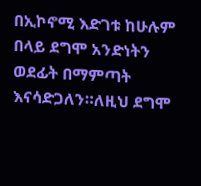በኢኮኖሚ እድገቱ ከሁሉም በላይ ደግሞ አንድነትን ወደፊት በማምጣት እናሳድጋለን።ለዚህ ደግሞ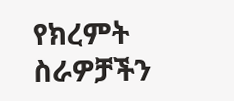የክረምት ስራዎቻችን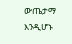ውጤታማ እንዲሆኑ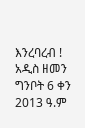እንረባረብ !
አዲስ ዘመን ግንቦት 6 ቀን 2013 ዓ.ም